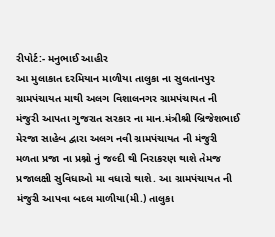રીપોર્ટ:- મનુભાઈ આહીર
આ મુલાકાત દરમિયાન માળીયા તાલુકા ના સુલતાનપુર ગ્રામપંચાયત માથી અલગ વિશાલનગર ગ્રામપંચાયત ની મંજુરી આપતા ગુજરાત સરકાર ના માન.મંત્રીશ્રી બ્રિજેશભાઈ મેરજા સાહેબ દ્વારા અલગ નવી ગ્રામપંચાયત ની મંજુરી મળતા પ્રજા ના પ્રશ્નો નું જલ્દી થી નિરાકરણ થાશે તેમજ પ્રજાલક્ષી સુવિધાઓ મા વધારો થાશે. આ ગ્રામપંચાયત ની મંજુરી આપવા બદલ માળીયા(મી.) તાલુકા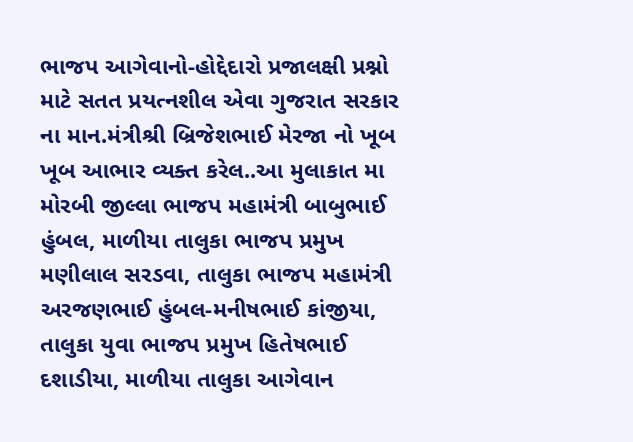ભાજપ આગેવાનો-હોદ્દેદારો પ્રજાલક્ષી પ્રશ્નો માટે સતત પ્રયત્નશીલ એવા ગુજરાત સરકાર ના માન.મંત્રીશ્રી બ્રિજેશભાઈ મેરજા નો ખૂબ ખૂબ આભાર વ્યક્ત કરેલ..આ મુલાકાત મા મોરબી જીલ્લા ભાજપ મહામંત્રી બાબુભાઈ હુંબલ, માળીયા તાલુકા ભાજપ પ્રમુખ મણીલાલ સરડવા, તાલુકા ભાજપ મહામંત્રી અરજણભાઈ હુંબલ-મનીષભાઈ કાંજીયા, તાલુકા યુવા ભાજપ પ્રમુખ હિતેષભાઈ દશાડીયા, માળીયા તાલુકા આગેવાન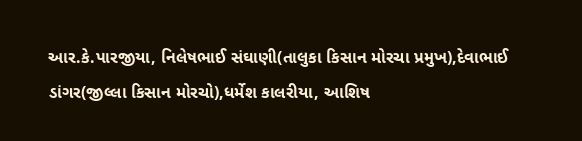આર.કે.પારજીયા, નિલેષભાઈ સંઘાણી(તાલુકા કિસાન મોરચા પ્રમુખ),દેવાભાઈ ડાંગર(જીલ્લા કિસાન મોરચો),ધર્મેશ કાલરીયા, આશિષ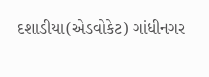દશાડીયા(એડવોકેટ) ગાંધીનગર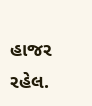હાજર રહેલ.